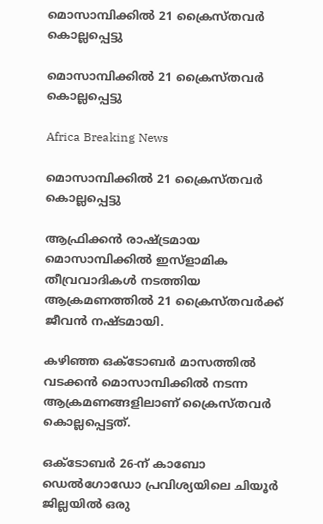മൊസാമ്പിക്കില്‍ 21 ക്രൈസ്തവര്‍ കൊല്ലപ്പെട്ടു

മൊസാമ്പിക്കില്‍ 21 ക്രൈസ്തവര്‍ കൊല്ലപ്പെട്ടു

Africa Breaking News

മൊസാമ്പിക്കില്‍ 21 ക്രൈസ്തവര്‍ കൊല്ലപ്പെട്ടു

ആഫ്രിക്കന്‍ രാഷ്ട്രമായ മൊസാമ്പിക്കില്‍ ഇസ്ളാമിക തീവ്രവാദികള്‍ നടത്തിയ ആക്രമണത്തില്‍ 21 ക്രൈസ്തവര്‍ക്ക് ജീവന്‍ നഷ്ടമായി.

കഴിഞ്ഞ ഒക്ടോബര്‍ മാസത്തില്‍ വടക്കന്‍ മൊസാമ്പിക്കില്‍ നടന്ന ആക്രമണങ്ങളിലാണ് ക്രൈസ്തവര്‍ കൊല്ലപ്പെട്ടത്.

ഒക്ടോബര്‍ 26-ന് കാബോ ഡെല്‍ഗോഡോ പ്രവിശ്യയിലെ ചിയൂര്‍ ജില്ലയില്‍ ഒരു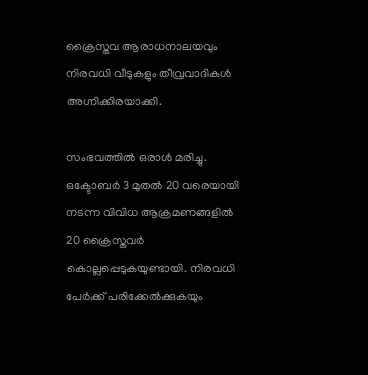ക്രൈസ്തവ ആരാധനാലയവും നിരവധി വീടുകളും തീവ്രവാദികള്‍ അഗ്നിക്കിരയാക്കി.

സംഭവത്തില്‍ ഒരാള്‍ മരിച്ചു. ഒക്ടോബര്‍ 3 മുതല്‍ 20 വരെയായി നടന്ന വിവിധ ആക്രമണങ്ങളില്‍ 20 ക്രൈസ്തവര്‍ കൊല്ലപ്പെടുകയുണ്ടായി. നിരവധി പേര്‍ക്ക് പരിക്കേല്‍ക്കുകയും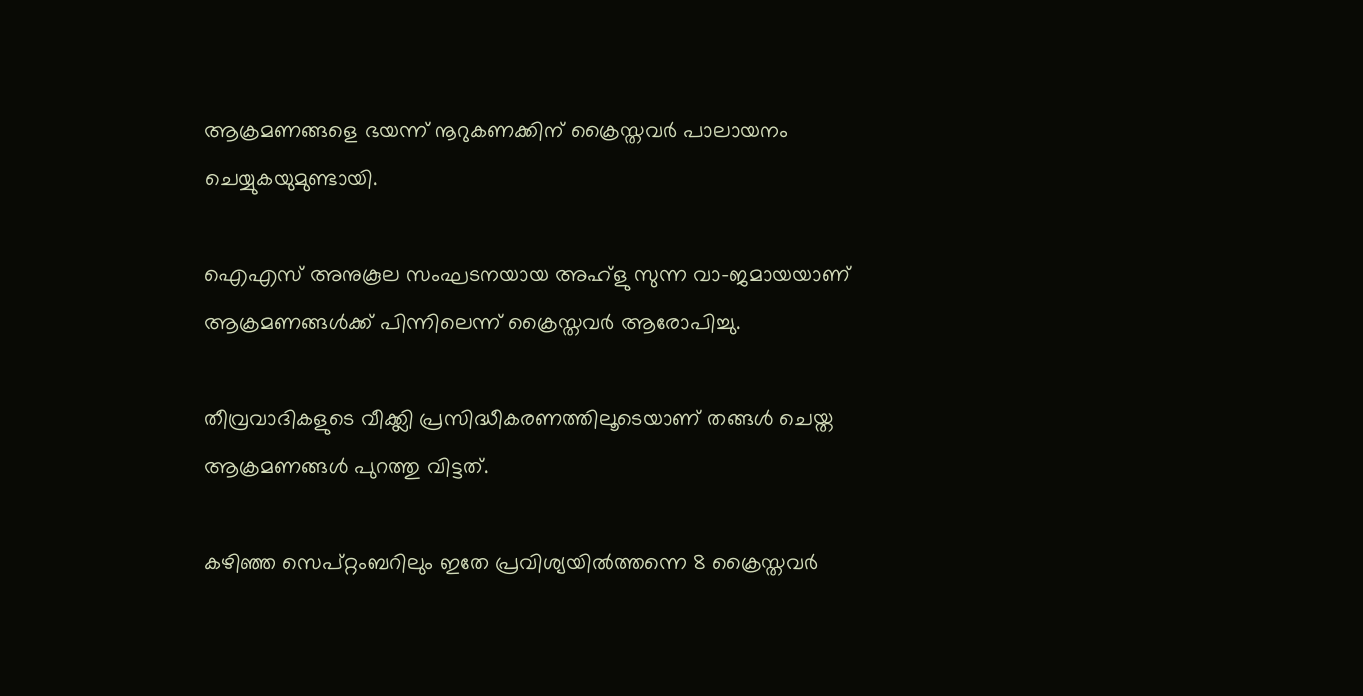ആക്രമണങ്ങളെ ഭയന്ന് നൂറുകണക്കിന് ക്രൈസ്തവര്‍ പാലായനം ചെയ്യുകയുമുണ്ടായി.

ഐഎസ് അനുകൂല സംഘടനയായ അഹ്ളു സുന്ന വാ-ജമായയാണ് ആക്രമണങ്ങള്‍ക്ക് പിന്നിലെന്ന് ക്രൈസ്തവര്‍ ആരോപിച്ചു.

തീവ്രവാദികളുടെ വീക്ക്ലി പ്രസിദ്ധീകരണത്തിലൂടെയാണ് തങ്ങള്‍ ചെയ്ത ആക്രമണങ്ങള്‍ പുറത്തു വിട്ടത്.

കഴിഞ്ഞ സെപ്റ്റംബറിലും ഇതേ പ്രവിശ്യയില്‍ത്തന്നെ 8 ക്രൈസ്തവര്‍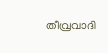തീവ്രവാദി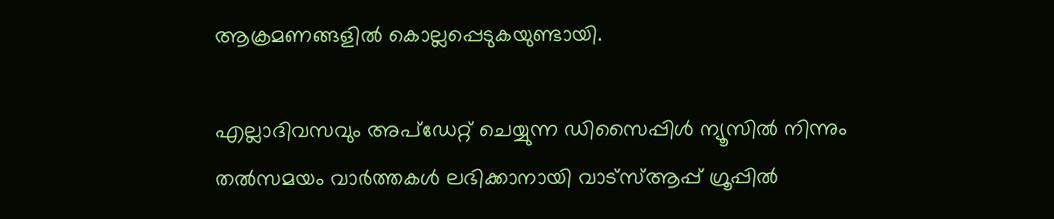ആക്രമണങ്ങളില്‍ കൊല്ലപ്പെടുകയുണ്ടായി.

എല്ലാദിവസവും അപ്ഡേറ്റ് ചെയ്യുന്ന ഡിസൈപ്പിൾ ന്യൂസിൽ നിന്നും തൽസമയം വാർത്തകൾ ലഭിക്കാനായി വാട്സ്ആപ്പ് ഗ്രൂപ്പിൽ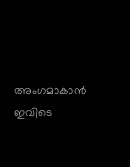അംഗമാകാൻ ഇവിടെ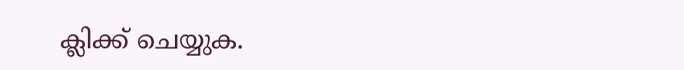ക്ലിക്ക് ചെയ്യുക.